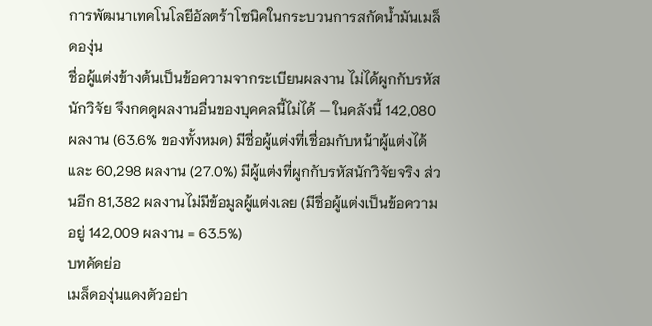การพัฒนาเทคโนโลยีอัลตร้าโซนิคในกระบวนการสกัดน้ำมันเมล็ดองุ่น
ชื่อผู้แต่งข้างต้นเป็นข้อความจากระเบียนผลงาน ไม่ได้ผูกกับรหัสนักวิจัย จึงกดดูผลงานอื่นของบุคคลนี้ไม่ได้ — ในคลังนี้ 142,080 ผลงาน (63.6% ของทั้งหมด) มีชื่อผู้แต่งที่เชื่อมกับหน้าผู้แต่งได้ และ 60,298 ผลงาน (27.0%) มีผู้แต่งที่ผูกกับรหัสนักวิจัยจริง ส่วนอีก 81,382 ผลงานไม่มีข้อมูลผู้แต่งเลย (มีชื่อผู้แต่งเป็นข้อความอยู่ 142,009 ผลงาน = 63.5%)
บทคัดย่อ
เมล็ดองุ่นแดงตัวอย่า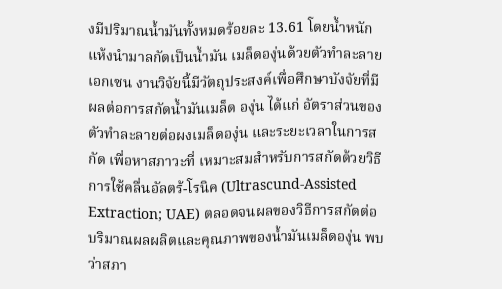งมีปริมาณน้ำมันทั้งหมดร้อยละ 13.61 โดยน้ำหนักแห้งนำมาลกัดเป็นน้ำมัน เมล็ดองุ่นด้วยตัวทำละลายเอกเซน งานวิจัยนี้มีวัตถุประสงค์เพื่อศึกษาบังจัยที่มีผลต่อการสกัดน้ำมันเมล็ด องุ่น ได้แก่ อัตราส่วนของตัวทำละลายต่อผงเมล็ดองุ่น และระยะเวลาในการสกัด เพื่อหาสภาวะที่ เหมาะสมสำหรับการสกัดด้วยวิธีการใช้คลื่นอัลตร้-โรนิค (Ultrascund-Assisted Extraction; UAE) ตลอดจนผลของวิธีการสกัดต่อบริมาณผลผลิตและคุณภาพของน้ำมันเมล็ดองุ่น พบว่าสภา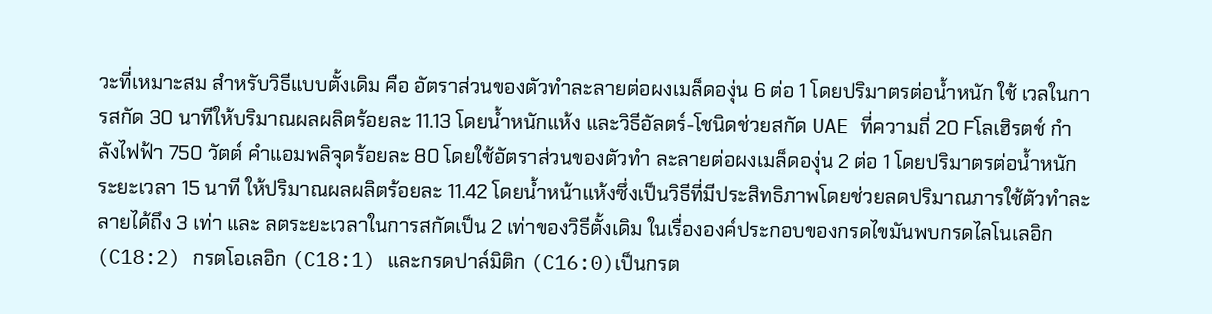วะที่เหมาะสม สำหรับวิธีแบบตั้งเดิม คือ อัตราส่วนของตัวทำละลายต่อผงเมล็ดองุ่น 6 ต่อ 1 โดยปริมาตรต่อน้ำหนัก ใช้ เวลในการสกัด 30 นาทีให้บริมาณผลผลิตร้อยละ 11.13 โดยน้ำหนักแห้ง และวิธีอัลตร์-โชนิดช่วยสกัด UAE ที่ความถี่ 20 Fโลเฮิรตช์ กำลังไฟฟ้า 750 วัตต์ คำแอมพลิจุดร้อยละ 80 โดยใช้อัตราส่วนของตัวทำ ละลายต่อผงเมล็ดองุ่น 2 ต่อ 1 โดยปริมาตรต่อน้ำหนัก ระยะเวลา 15 นาที ให้ปริมาณผลผลิตร้อยละ 11.42 โดยน้ำหน้าแห้งซึ่งเป็นวิธีที่มีประสิทธิภาพโดยช่วยลดปริมาณภารใช้ตัวทำละลายได้ถึง 3 เท่า และ ลตระยะเวลาในการสกัดเป็น 2 เท่าของวิธีตั้งเดิม ในเรื่ององค์ประกอบของกรดไขมันพบกรดไลโนเลอิก (C18:2) กรตโอเลอิก (C18:1) และกรดปาล์มิติก (C16:0)เป็นกรต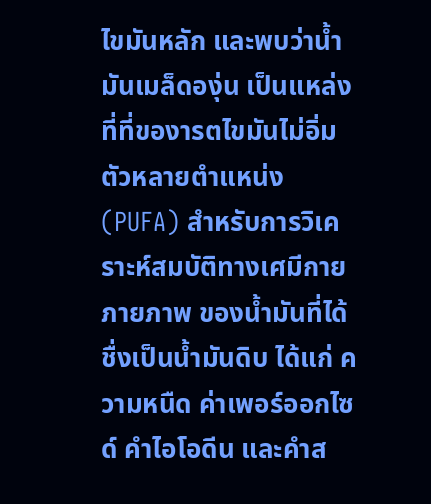ไขมันหลัก และพบว่าน้ำมันเมล็ดองุ่น เป็นแหล่งที่ที่ของารตไขมันไม่อิ่มตัวหลายตำแหน่ง (PUFA) สำหรับการวิเคราะห์สมบัติทางเศมีกายภายภาพ ของน้ำมันที่ได้ชื่งเป็นน้ำมันดิบ ได้แก่ ความหนืด ค่าเพอร์ออกไซด์ คำไอโอดีน และคำส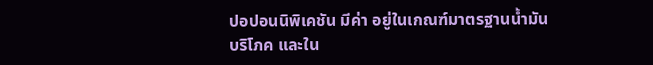ปอปอนนิพิเคชัน มีค่า อยู่ในเกณฑ์มาตรฐานน้ำมันบริโภค และใน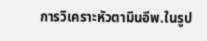การวิเคราะหัวตามินอีพ.ในรูป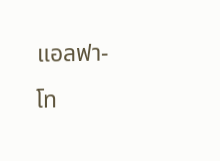แอลฟา-โท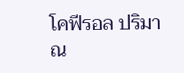โคฟีรอล ปริมาณ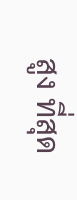สูง ที่สุด